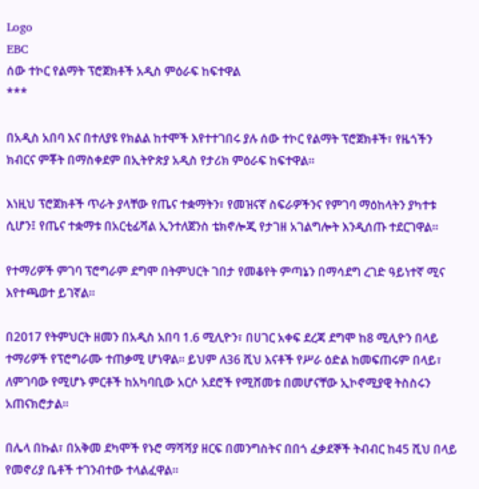Logo
EBC
ሰው ተኮር የልማት ፕሮጀክቶች አዲስ ምዕራፍ ከፍተዋል
***

በአዲስ አበባ እና በተለያዩ የክልል ከተሞች እየተተገበሩ ያሉ ሰው ተኮር የልማት ፕሮጀክቶች፣ የዜጎችን ክብርና ምቾት በማስቀደም በኢትዮጵያ አዲስ የታሪክ ምዕራፍ ከፍተዋል።

እነዚህ ፕሮጀክቶች ጥራት ያላቸው የጤና ተቋማትን፣ የመዝናኛ ስፍራዎችንና የምገባ ማዕከላትን ያካተቱ ሲሆን፤ የጤና ተቋማቱ በአርቲፊሻል ኢንተለጀንስ ቴክኖሎጂ የታገዘ አገልግሎት እንዲሰጡ ተደርገዋል።

የተማሪዎች ምገባ ፕሮግራም ደግሞ በትምህርት ገበታ የመቆየት ምጣኔን በማሳደግ ረገድ ዓይነተኛ ሚና እየተጫወተ ይገኛል።

በ2017 የትምህርት ዘመን በአዲስ አበባ 1.6 ሚሊዮን፣ በሀገር አቀፍ ደረጃ ደግሞ ከ8 ሚሊዮን በላይ ተማሪዎች የፕሮግራሙ ተጠቃሚ ሆነዋል። ይህም ለ36 ሺህ እናቶች የሥራ ዕድል ከመፍጠሩም በላይ፣ ለምገባው የሚሆኑ ምርቶች ከአካባቢው አርሶ አደሮች የሚሸመቱ በመሆናቸው ኢኮኖሚያዊ ትስስሩን አጠናክሮታል።

በሌላ በኩል፣ በአቅመ ደካሞች የኑሮ ማሻሻያ ዘርፍ በመንግስትና በበጎ ፈቃደኞች ትብብር ከ45 ሺህ በላይ የመኖሪያ ቤቶች ተገንብተው ተላልፈዋል።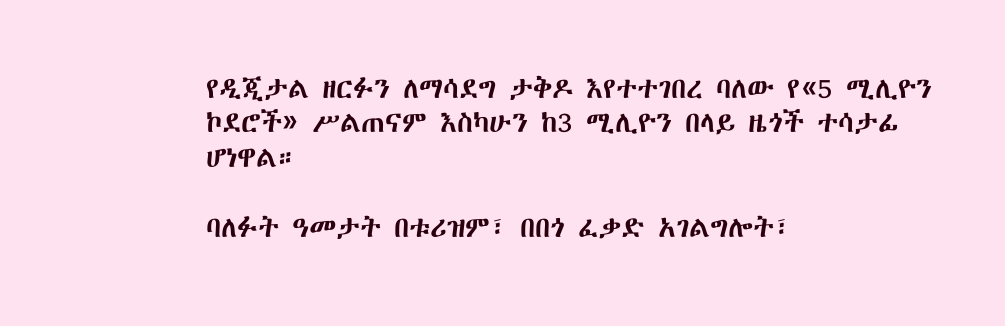የዲጂታል ዘርፉን ለማሳደግ ታቅዶ እየተተገበረ ባለው የ«5 ሚሊዮን ኮደሮች» ሥልጠናም እስካሁን ከ3 ሚሊዮን በላይ ዜጎች ተሳታፊ ሆነዋል።

ባለፉት ዓመታት በቱሪዝም፣ በበጎ ፈቃድ አገልግሎት፣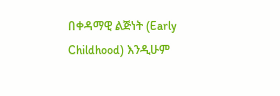በቀዳማዊ ልጅነት (Early Childhood) እንዲሁም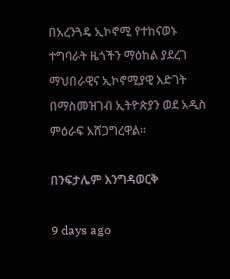በአረንጓዴ ኢኮኖሚ የተከናወኑ ተግባራት ዜጎችን ማዕከል ያደረገ ማህበራዊና ኢኮኖሚያዊ እድገት በማስመዝገብ ኢትዮጵያን ወደ አዲስ ምዕራፍ አሸጋግረዋል።

በንፍታሌም እንግዳወርቅ

9 days ago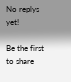No replys yet!

Be the first to share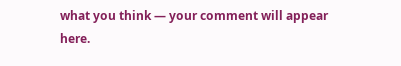what you think — your comment will appear here.